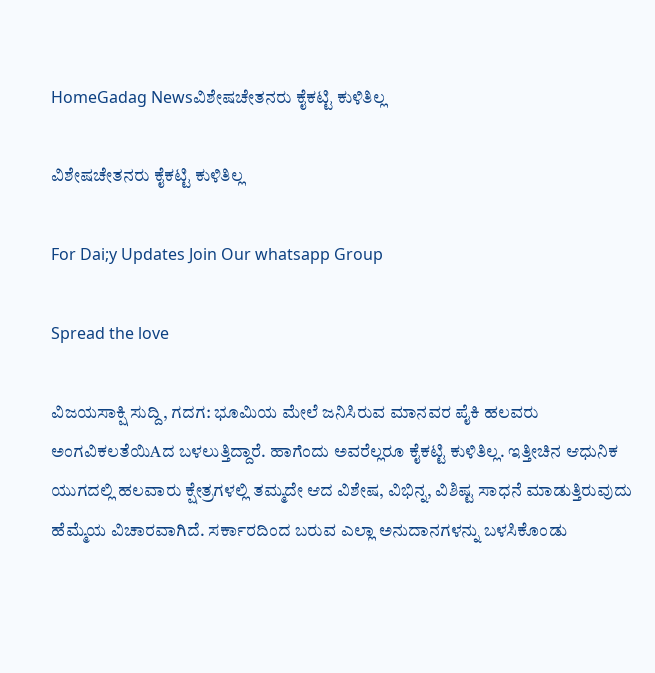HomeGadag Newsವಿಶೇಷಚೇತನರು ಕೈಕಟ್ಟಿ ಕುಳಿತಿಲ್ಲ

ವಿಶೇಷಚೇತನರು ಕೈಕಟ್ಟಿ ಕುಳಿತಿಲ್ಲ

For Dai;y Updates Join Our whatsapp Group

Spread the love

ವಿಜಯಸಾಕ್ಷಿ ಸುದ್ದಿ, ಗದಗ: ಭೂಮಿಯ ಮೇಲೆ ಜನಿಸಿರುವ ಮಾನವರ ಪೈಕಿ ಹಲವರು ಅಂಗವಿಕಲತೆಯಿAದ ಬಳಲುತ್ತಿದ್ದಾರೆ. ಹಾಗೆಂದು ಅವರೆಲ್ಲರೂ ಕೈಕಟ್ಟಿ ಕುಳಿತಿಲ್ಲ. ಇತ್ತೀಚಿನ ಆಧುನಿಕ ಯುಗದಲ್ಲಿ ಹಲವಾರು ಕ್ಷೇತ್ರಗಳಲ್ಲಿ ತಮ್ಮದೇ ಆದ ವಿಶೇಷ, ವಿಭಿನ್ನ, ವಿಶಿಷ್ಟ ಸಾಧನೆ ಮಾಡುತ್ತಿರುವುದು ಹೆಮ್ಮೆಯ ವಿಚಾರವಾಗಿದೆ. ಸರ್ಕಾರದಿಂದ ಬರುವ ಎಲ್ಲಾ ಅನುದಾನಗಳನ್ನು ಬಳಸಿಕೊಂಡು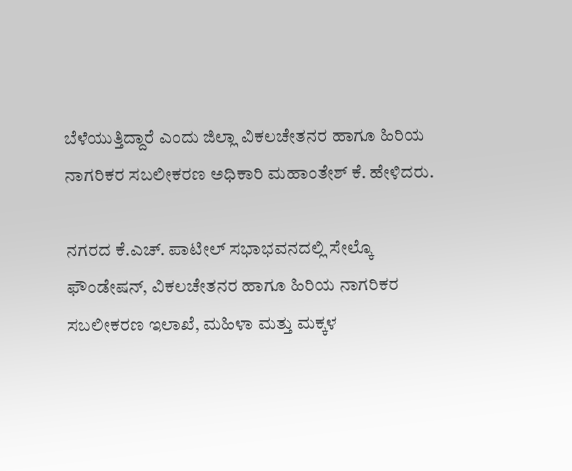ಬೆಳೆಯುತ್ತಿದ್ದಾರೆ ಎಂದು ಜಿಲ್ಲಾ ವಿಕಲಚೇತನರ ಹಾಗೂ ಹಿರಿಯ ನಾಗರಿಕರ ಸಬಲೀಕರಣ ಅಧಿಕಾರಿ ಮಹಾಂತೇಶ್ ಕೆ. ಹೇಳಿದರು.

ನಗರದ ಕೆ.ಎಚ್. ಪಾಟೀಲ್ ಸಭಾಭವನದಲ್ಲಿ ಸೇಲ್ಕೊ ಫೌಂಡೇಷನ್, ವಿಕಲಚೇತನರ ಹಾಗೂ ಹಿರಿಯ ನಾಗರಿಕರ ಸಬಲೀಕರಣ ಇಲಾಖೆ, ಮಹಿಳಾ ಮತ್ತು ಮಕ್ಕಳ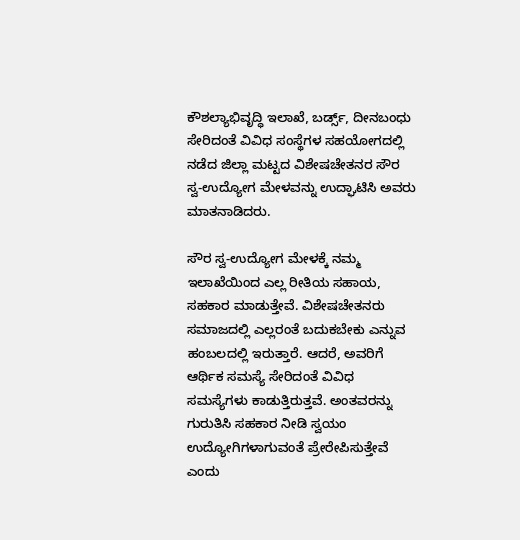ಕೌಶಲ್ಯಾಭಿವೃದ್ಧಿ ಇಲಾಖೆ, ಬರ್ಡ್ಸ್, ದೀನಬಂಧು ಸೇರಿದಂತೆ ವಿವಿಧ ಸಂಸ್ಥೆಗಳ ಸಹಯೋಗದಲ್ಲಿ ನಡೆದ ಜಿಲ್ಲಾ ಮಟ್ಟದ ವಿಶೇಷಚೇತನರ ಸೌರ ಸ್ವ-ಉದ್ಯೋಗ ಮೇಳವನ್ನು ಉದ್ಘಾಟಿಸಿ ಅವರು ಮಾತನಾಡಿದರು.

ಸೌರ ಸ್ವ-ಉದ್ಯೋಗ ಮೇಳಕ್ಕೆ ನಮ್ಮ ಇಲಾಖೆಯಿಂದ ಎಲ್ಲ ರೀತಿಯ ಸಹಾಯ, ಸಹಕಾರ ಮಾಡುತ್ತೇವೆ. ವಿಶೇಷಚೇತನರು ಸಮಾಜದಲ್ಲಿ ಎಲ್ಲರಂತೆ ಬದುಕಬೇಕು ಎನ್ನುವ ಹಂಬಲದಲ್ಲಿ ಇರುತ್ತಾರೆ. ಆದರೆ, ಅವರಿಗೆ ಆರ್ಥಿಕ ಸಮಸ್ಯೆ ಸೇರಿದಂತೆ ವಿವಿಧ ಸಮಸ್ಯೆಗಳು ಕಾಡುತ್ತಿರುತ್ತವೆ. ಅಂತವರನ್ನು ಗುರುತಿಸಿ ಸಹಕಾರ ನೀಡಿ ಸ್ವಯಂ ಉದ್ಯೋಗಿಗಳಾಗುವಂತೆ ಪ್ರೇರೇಪಿಸುತ್ತೇವೆ ಎಂದು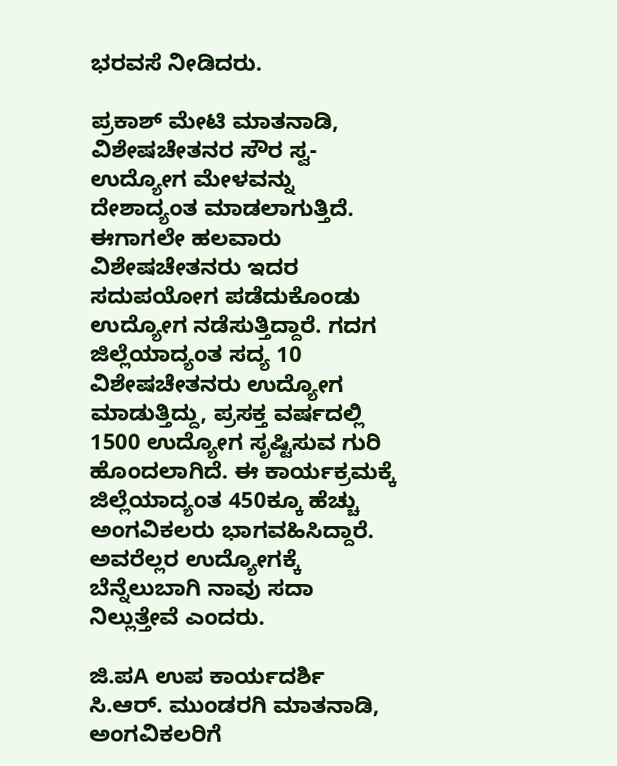ಭರವಸೆ ನೀಡಿದರು.

ಪ್ರಕಾಶ್ ಮೇಟಿ ಮಾತನಾಡಿ, ವಿಶೇಷಚೇತನರ ಸೌರ ಸ್ವ-ಉದ್ಯೋಗ ಮೇಳವನ್ನು ದೇಶಾದ್ಯಂತ ಮಾಡಲಾಗುತ್ತಿದೆ. ಈಗಾಗಲೇ ಹಲವಾರು ವಿಶೇಷಚೇತನರು ಇದರ ಸದುಪಯೋಗ ಪಡೆದುಕೊಂಡು ಉದ್ಯೋಗ ನಡೆಸುತ್ತಿದ್ದಾರೆ. ಗದಗ ಜಿಲ್ಲೆಯಾದ್ಯಂತ ಸದ್ಯ 10 ವಿಶೇಷಚೇತನರು ಉದ್ಯೋಗ ಮಾಡುತ್ತಿದ್ದು, ಪ್ರಸಕ್ತ ವರ್ಷದಲ್ಲಿ 1500 ಉದ್ಯೋಗ ಸೃಷ್ಟಿಸುವ ಗುರಿ ಹೊಂದಲಾಗಿದೆ. ಈ ಕಾರ್ಯಕ್ರಮಕ್ಕೆ ಜಿಲ್ಲೆಯಾದ್ಯಂತ 450ಕ್ಕೂ ಹೆಚ್ಚು ಅಂಗವಿಕಲರು ಭಾಗವಹಿಸಿದ್ದಾರೆ. ಅವರೆಲ್ಲರ ಉದ್ಯೋಗಕ್ಕೆ ಬೆನ್ನೆಲುಬಾಗಿ ನಾವು ಸದಾ ನಿಲ್ಲುತ್ತೇವೆ ಎಂದರು.

ಜಿ.ಪA ಉಪ ಕಾರ್ಯದರ್ಶಿ ಸಿ.ಆರ್. ಮುಂಡರಗಿ ಮಾತನಾಡಿ, ಅಂಗವಿಕಲರಿಗೆ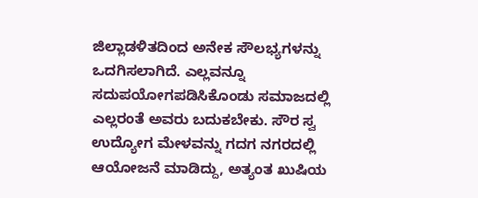ಜಿಲ್ಲಾಡಳಿತದಿಂದ ಅನೇಕ ಸೌಲಭ್ಯಗಳನ್ನು ಒದಗಿಸಲಾಗಿದೆ. ಎಲ್ಲವನ್ನೂ ಸದುಪಯೋಗಪಡಿಸಿಕೊಂಡು ಸಮಾಜದಲ್ಲಿ ಎಲ್ಲರಂತೆ ಅವರು ಬದುಕಬೇಕು. ಸೌರ ಸ್ವ ಉದ್ಯೋಗ ಮೇಳವನ್ನು ಗದಗ ನಗರದಲ್ಲಿ ಆಯೋಜನೆ ಮಾಡಿದ್ದು, ಅತ್ಯಂತ ಖುಷಿಯ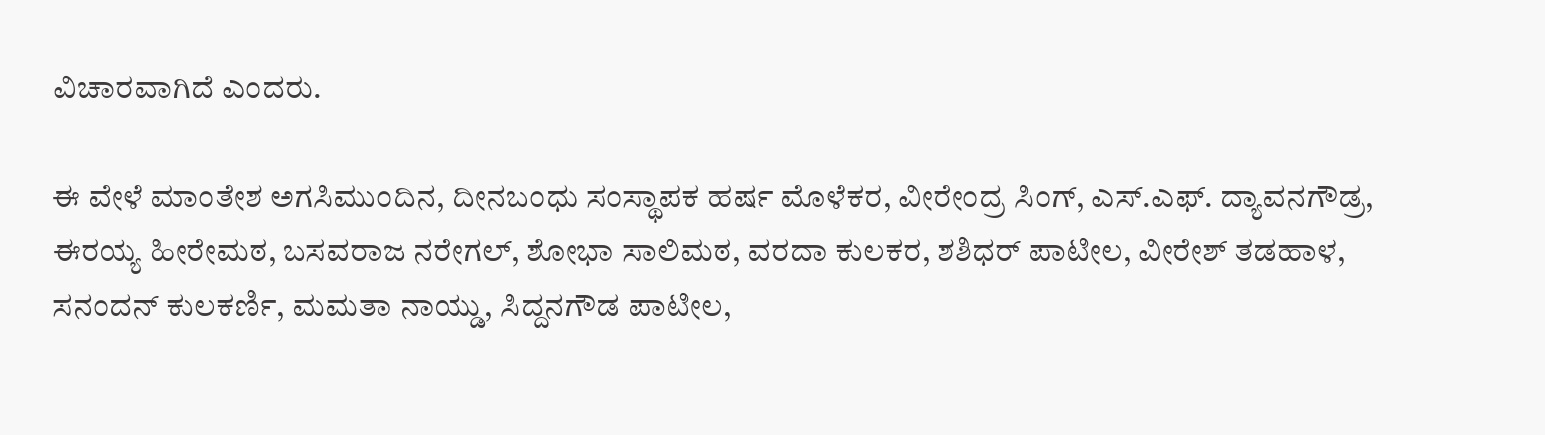ವಿಚಾರವಾಗಿದೆ ಎಂದರು.

ಈ ವೇಳೆ ಮಾಂತೇಶ ಅಗಸಿಮುಂದಿನ, ದೀನಬಂಧು ಸಂಸ್ಥಾಪಕ ಹರ್ಷ ಮೊಳೆಕರ, ವೀರೇಂದ್ರ ಸಿಂಗ್, ಎಸ್.ಎಫ್. ದ್ಯಾವನಗೌಡ್ರ, ಈರಯ್ಯ ಹೀರೇಮಠ, ಬಸವರಾಜ ನರೇಗಲ್, ಶೋಭಾ ಸಾಲಿಮಠ, ವರದಾ ಕುಲಕರ, ಶಶಿಧರ್ ಪಾಟೀಲ, ವೀರೇಶ್ ತಡಹಾಳ, ಸನಂದನ್ ಕುಲಕರ್ಣಿ, ಮಮತಾ ನಾಯ್ಡು, ಸಿದ್ದನಗೌಡ ಪಾಟೀಲ,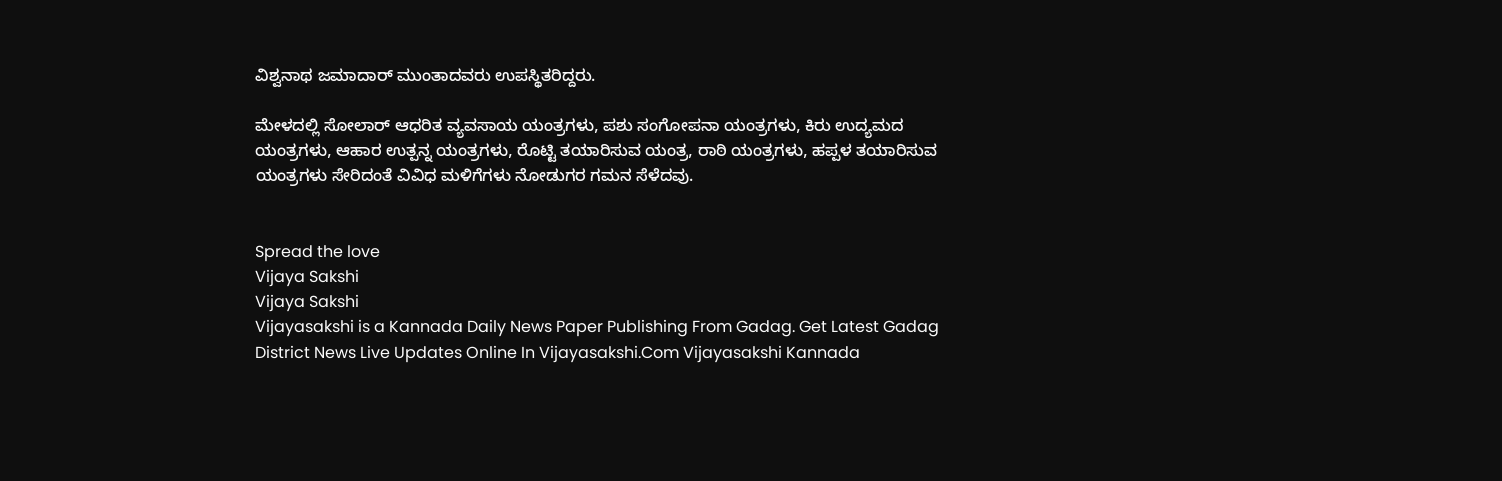ವಿಶ್ವನಾಥ ಜಮಾದಾರ್ ಮುಂತಾದವರು ಉಪಸ್ಥಿತರಿದ್ದರು.

ಮೇಳದಲ್ಲಿ ಸೋಲಾರ್ ಆಧರಿತ ವ್ಯವಸಾಯ ಯಂತ್ರಗಳು, ಪಶು ಸಂಗೋಪನಾ ಯಂತ್ರಗಳು, ಕಿರು ಉದ್ಯಮದ ಯಂತ್ರಗಳು, ಆಹಾರ ಉತ್ಪನ್ನ ಯಂತ್ರಗಳು, ರೊಟ್ಟಿ ತಯಾರಿಸುವ ಯಂತ್ರ, ರಾಠಿ ಯಂತ್ರಗಳು, ಹಪ್ಪಳ ತಯಾರಿಸುವ ಯಂತ್ರಗಳು ಸೇರಿದಂತೆ ವಿವಿಧ ಮಳಿಗೆಗಳು ನೋಡುಗರ ಗಮನ ಸೆಳೆದವು.


Spread the love
Vijaya Sakshi
Vijaya Sakshi
Vijayasakshi is a Kannada Daily News Paper Publishing From Gadag. Get Latest Gadag District News Live Updates Online In Vijayasakshi.Com Vijayasakshi Kannada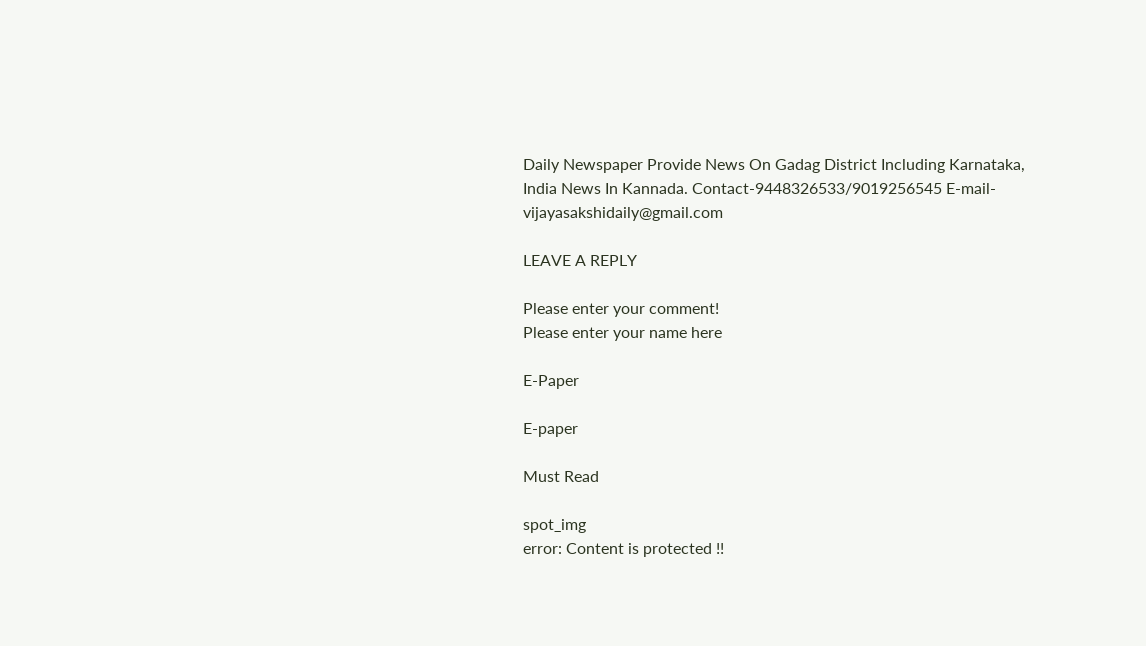Daily Newspaper Provide News On Gadag District Including Karnataka, India News In Kannada. Contact-9448326533/9019256545 E-mail-vijayasakshidaily@gmail.com

LEAVE A REPLY

Please enter your comment!
Please enter your name here

E-Paper

E-paper

Must Read

spot_img
error: Content is protected !!